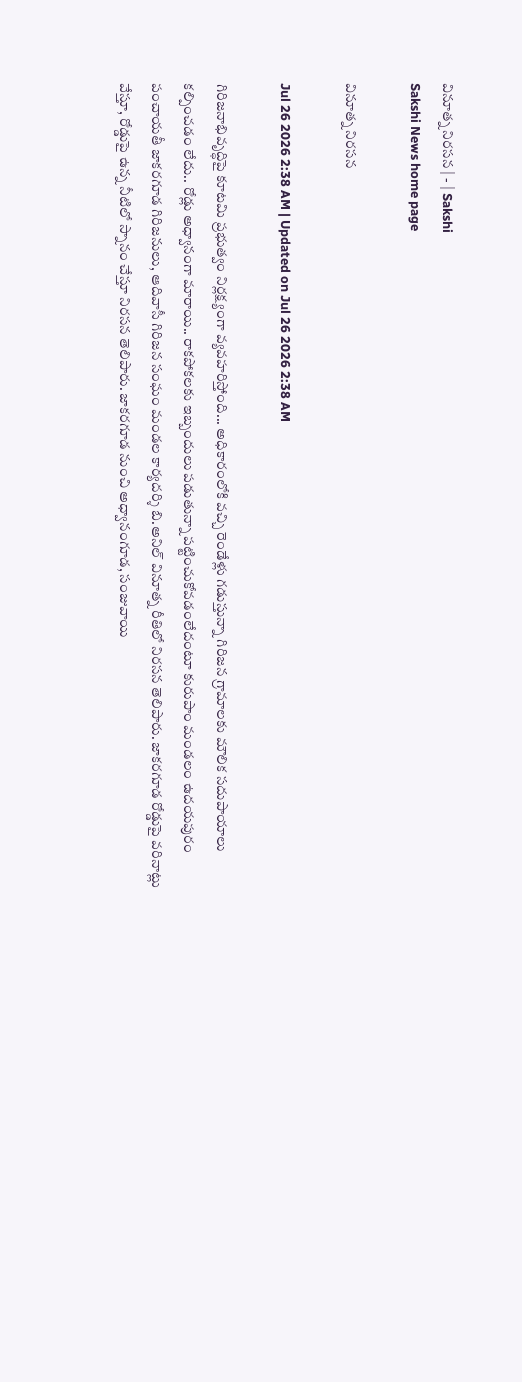వినూత్న నిరసన | - | Sakshi
Sakshi News home page

వినూత్న నిరసన

Jul 26 2026 2:38 AM | Updated on Jul 26 2026 2:38 AM

గిరిజనాభివృద్ధిపై కూటమి ప్రభుత్వం నిర్లక్ష్యంగా వ్యవహరిస్తోంది... అధికారంలోకి వచ్చి రెండేళ్లు గడుస్తున్నా గిరిజన గ్రామాలకు మౌలిక సదుపాయాలు కల్పించడం లేదు.. రోడ్లు అధ్వానంగా మారాయి.. రాకపోకలకు ఇబ్బందులు పడుతున్నా పట్టించుకోవడంలేదంటూ కురుపాం మండలం ఉదయపురం పంచాయతీ జాకరగూడ గిరిజనులు, ఆదివాసీ గిరిజన సంఘం మండల కార్యదర్శి బి.అనిల్‌ వినూత్న రీతిలో నిరసన తెలిపారు. జాకరగూడ రోడ్డుపై వరినాట్లు వేస్తూ, రోడ్డుపై ఉన్న నీటిలో స్నానం చేస్తూ నిరసన తెలిపారు. జాకరగూడ నుంచి అధ్వానంగూడ, సంజువాయి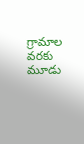గ్రామాల వరకు మూడు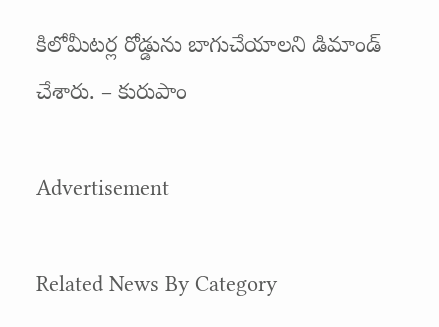కిలోమీటర్ల రోడ్డును బాగుచేయాలని డిమాండ్‌ చేశారు. – కురుపాం

Advertisement

Related News By Category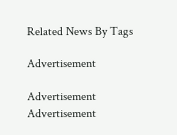Related News By Tags

Advertisement

Advertisement
Advertisement